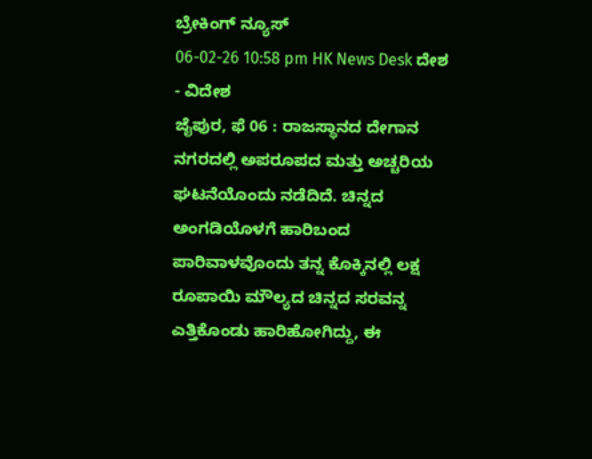ಬ್ರೇಕಿಂಗ್ ನ್ಯೂಸ್
06-02-26 10:58 pm HK News Desk ದೇಶ - ವಿದೇಶ
ಜೈಪುರ, ಫೆ 06 : ರಾಜಸ್ಥಾನದ ದೇಗಾನ ನಗರದಲ್ಲಿ ಅಪರೂಪದ ಮತ್ತು ಅಚ್ಚರಿಯ ಘಟನೆಯೊಂದು ನಡೆದಿದೆ. ಚಿನ್ನದ ಅಂಗಡಿಯೊಳಗೆ ಹಾರಿಬಂದ ಪಾರಿವಾಳವೊಂದು ತನ್ನ ಕೊಕ್ಕಿನಲ್ಲಿ ಲಕ್ಷ ರೂಪಾಯಿ ಮೌಲ್ಯದ ಚಿನ್ನದ ಸರವನ್ನ ಎತ್ತಿಕೊಂಡು ಹಾರಿಹೋಗಿದ್ದು, ಈ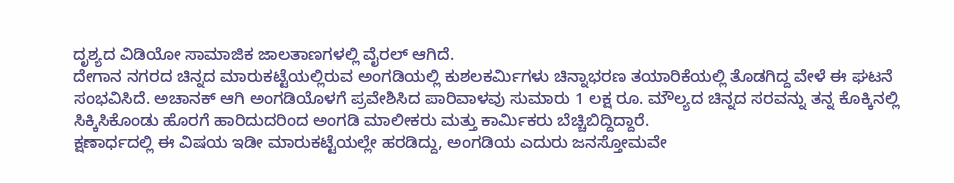ದೃಶ್ಯದ ವಿಡಿಯೋ ಸಾಮಾಜಿಕ ಜಾಲತಾಣಗಳಲ್ಲಿ ವೈರಲ್ ಆಗಿದೆ.
ದೇಗಾನ ನಗರದ ಚಿನ್ನದ ಮಾರುಕಟ್ಟೆಯಲ್ಲಿರುವ ಅಂಗಡಿಯಲ್ಲಿ ಕುಶಲಕರ್ಮಿಗಳು ಚಿನ್ನಾಭರಣ ತಯಾರಿಕೆಯಲ್ಲಿ ತೊಡಗಿದ್ದ ವೇಳೆ ಈ ಘಟನೆ ಸಂಭವಿಸಿದೆ. ಅಚಾನಕ್ ಆಗಿ ಅಂಗಡಿಯೊಳಗೆ ಪ್ರವೇಶಿಸಿದ ಪಾರಿವಾಳವು ಸುಮಾರು 1 ಲಕ್ಷ ರೂ. ಮೌಲ್ಯದ ಚಿನ್ನದ ಸರವನ್ನು ತನ್ನ ಕೊಕ್ಕಿನಲ್ಲಿ ಸಿಕ್ಕಿಸಿಕೊಂಡು ಹೊರಗೆ ಹಾರಿದುದರಿಂದ ಅಂಗಡಿ ಮಾಲೀಕರು ಮತ್ತು ಕಾರ್ಮಿಕರು ಬೆಚ್ಚಿಬಿದ್ದಿದ್ದಾರೆ.
ಕ್ಷಣಾರ್ಧದಲ್ಲಿ ಈ ವಿಷಯ ಇಡೀ ಮಾರುಕಟ್ಟೆಯಲ್ಲೇ ಹರಡಿದ್ದು, ಅಂಗಡಿಯ ಎದುರು ಜನಸ್ತೋಮವೇ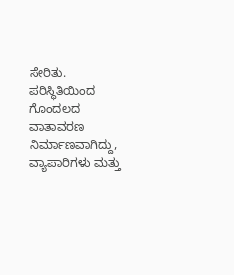ಸೇರಿತು. ಪರಿಸ್ಥಿತಿಯಿಂದ ಗೊಂದಲದ ವಾತಾವರಣ ನಿರ್ಮಾಣವಾಗಿದ್ದು, ವ್ಯಾಪಾರಿಗಳು ಮತ್ತು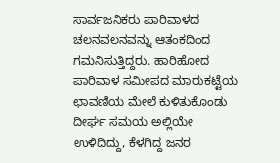ಸಾರ್ವಜನಿಕರು ಪಾರಿವಾಳದ ಚಲನವಲನವನ್ನು ಆತಂಕದಿಂದ ಗಮನಿಸುತ್ತಿದ್ದರು. ಹಾರಿಹೋದ ಪಾರಿವಾಳ ಸಮೀಪದ ಮಾರುಕಟ್ಟೆಯ ಛಾವಣಿಯ ಮೇಲೆ ಕುಳಿತುಕೊಂಡು ದೀರ್ಘ ಸಮಯ ಅಲ್ಲಿಯೇ ಉಳಿದಿದ್ದು, ಕೆಳಗಿದ್ದ ಜನರ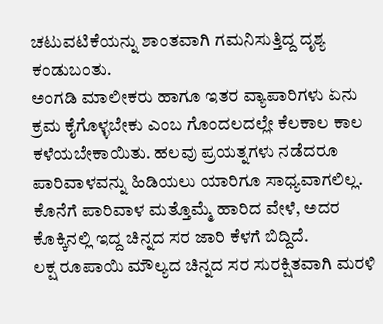ಚಟುವಟಿಕೆಯನ್ನು ಶಾಂತವಾಗಿ ಗಮನಿಸುತ್ತಿದ್ದ ದೃಶ್ಯ ಕಂಡುಬಂತು.
ಅಂಗಡಿ ಮಾಲೀಕರು ಹಾಗೂ ಇತರ ವ್ಯಾಪಾರಿಗಳು ಏನು ಕ್ರಮ ಕೈಗೊಳ್ಳಬೇಕು ಎಂಬ ಗೊಂದಲದಲ್ಲೇ ಕೆಲಕಾಲ ಕಾಲ ಕಳೆಯಬೇಕಾಯಿತು. ಹಲವು ಪ್ರಯತ್ನಗಳು ನಡೆದರೂ ಪಾರಿವಾಳವನ್ನು ಹಿಡಿಯಲು ಯಾರಿಗೂ ಸಾಧ್ಯವಾಗಲಿಲ್ಲ. ಕೊನೆಗೆ ಪಾರಿವಾಳ ಮತ್ತೊಮ್ಮೆ ಹಾರಿದ ವೇಳೆ, ಅದರ ಕೊಕ್ಕಿನಲ್ಲಿ ಇದ್ದ ಚಿನ್ನದ ಸರ ಜಾರಿ ಕೆಳಗೆ ಬಿದ್ದಿದೆ.
ಲಕ್ಷ ರೂಪಾಯಿ ಮೌಲ್ಯದ ಚಿನ್ನದ ಸರ ಸುರಕ್ಷಿತವಾಗಿ ಮರಳಿ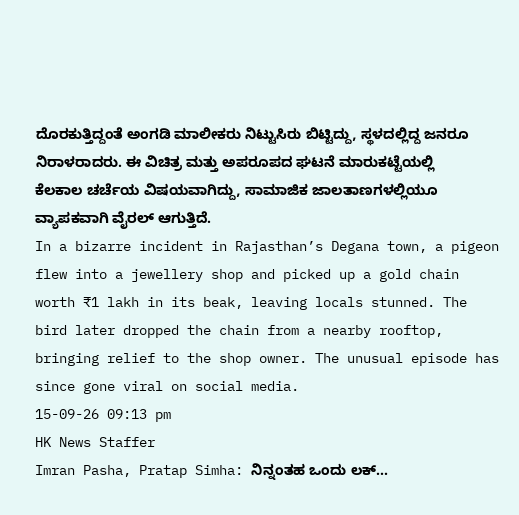ದೊರಕುತ್ತಿದ್ದಂತೆ ಅಂಗಡಿ ಮಾಲೀಕರು ನಿಟ್ಟುಸಿರು ಬಿಟ್ಟಿದ್ದು, ಸ್ಥಳದಲ್ಲಿದ್ದ ಜನರೂ ನಿರಾಳರಾದರು. ಈ ವಿಚಿತ್ರ ಮತ್ತು ಅಪರೂಪದ ಘಟನೆ ಮಾರುಕಟ್ಟೆಯಲ್ಲಿ ಕೆಲಕಾಲ ಚರ್ಚೆಯ ವಿಷಯವಾಗಿದ್ದು, ಸಾಮಾಜಿಕ ಜಾಲತಾಣಗಳಲ್ಲಿಯೂ ವ್ಯಾಪಕವಾಗಿ ವೈರಲ್ ಆಗುತ್ತಿದೆ.
In a bizarre incident in Rajasthan’s Degana town, a pigeon flew into a jewellery shop and picked up a gold chain worth ₹1 lakh in its beak, leaving locals stunned. The bird later dropped the chain from a nearby rooftop, bringing relief to the shop owner. The unusual episode has since gone viral on social media.
15-09-26 09:13 pm
HK News Staffer
Imran Pasha, Pratap Simha: ನಿನ್ನಂತಹ ಒಂದು ಲಕ್...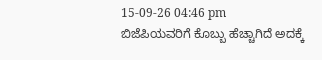15-09-26 04:46 pm
ಬಿಜೆಪಿಯವರಿಗೆ ಕೊಬ್ಬು ಹೆಚ್ಚಾಗಿದೆ ಅದಕ್ಕೆ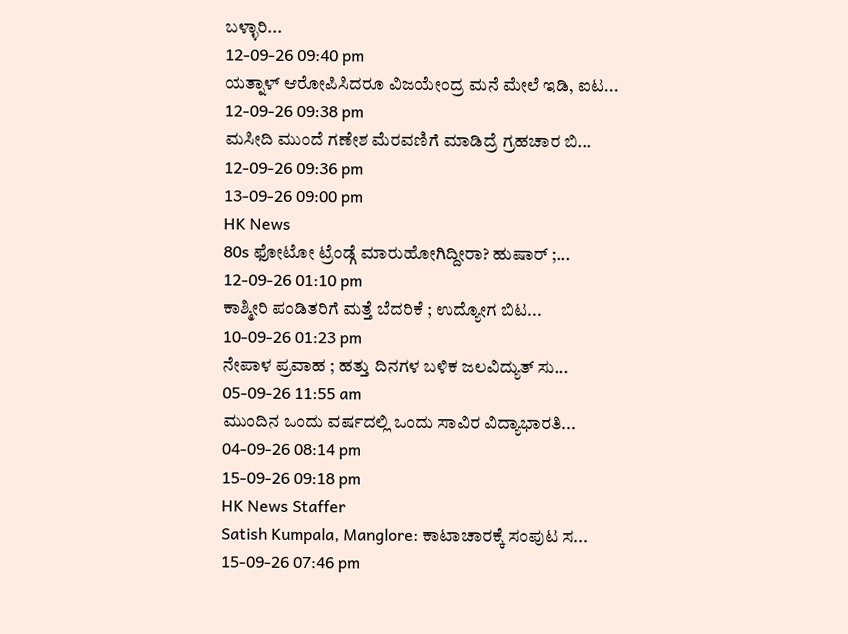ಬಳ್ಳಾರಿ...
12-09-26 09:40 pm
ಯತ್ನಾಳ್ ಆರೋಪಿಸಿದರೂ ವಿಜಯೇಂದ್ರ ಮನೆ ಮೇಲೆ ಇಡಿ, ಐಟ...
12-09-26 09:38 pm
ಮಸೀದಿ ಮುಂದೆ ಗಣೇಶ ಮೆರವಣಿಗೆ ಮಾಡಿದ್ರೆ ಗ್ರಹಚಾರ ಬಿ...
12-09-26 09:36 pm
13-09-26 09:00 pm
HK News
80s ಫೋಟೋ ಟ್ರೆಂಡ್ಗೆ ಮಾರುಹೋಗಿದ್ದೀರಾ? ಹುಷಾರ್ ;...
12-09-26 01:10 pm
ಕಾಶ್ಮೀರಿ ಪಂಡಿತರಿಗೆ ಮತ್ತೆ ಬೆದರಿಕೆ ; ಉದ್ಯೋಗ ಬಿಟ...
10-09-26 01:23 pm
ನೇಪಾಳ ಪ್ರವಾಹ ; ಹತ್ತು ದಿನಗಳ ಬಳಿಕ ಜಲವಿದ್ಯುತ್ ಸು...
05-09-26 11:55 am
ಮುಂದಿನ ಒಂದು ವರ್ಷದಲ್ಲಿ ಒಂದು ಸಾವಿರ ವಿದ್ಯಾಭಾರತಿ...
04-09-26 08:14 pm
15-09-26 09:18 pm
HK News Staffer
Satish Kumpala, Manglore: ಕಾಟಾಚಾರಕ್ಕೆ ಸಂಪುಟ ಸ...
15-09-26 07:46 pm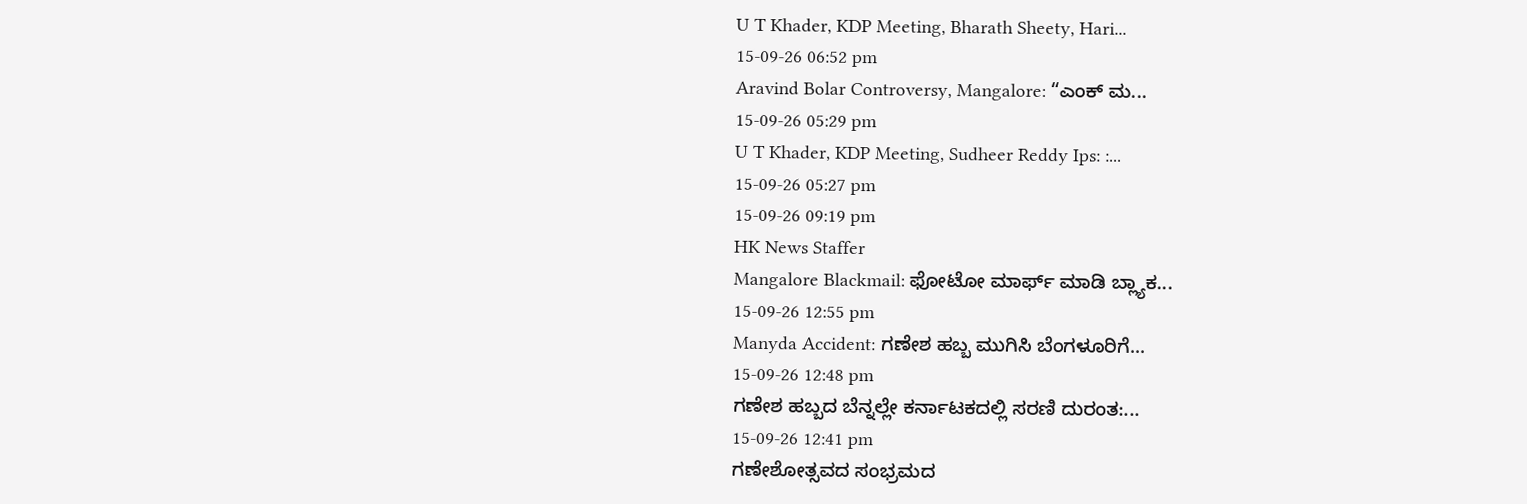U T Khader, KDP Meeting, Bharath Sheety, Hari...
15-09-26 06:52 pm
Aravind Bolar Controversy, Mangalore: “ಎಂಕ್ ಮ...
15-09-26 05:29 pm
U T Khader, KDP Meeting, Sudheer Reddy Ips: :...
15-09-26 05:27 pm
15-09-26 09:19 pm
HK News Staffer
Mangalore Blackmail: ಫೋಟೋ ಮಾರ್ಫ್ ಮಾಡಿ ಬ್ಲ್ಯಾಕ...
15-09-26 12:55 pm
Manyda Accident: ಗಣೇಶ ಹಬ್ಬ ಮುಗಿಸಿ ಬೆಂಗಳೂರಿಗೆ...
15-09-26 12:48 pm
ಗಣೇಶ ಹಬ್ಬದ ಬೆನ್ನಲ್ಲೇ ಕರ್ನಾಟಕದಲ್ಲಿ ಸರಣಿ ದುರಂತ:...
15-09-26 12:41 pm
ಗಣೇಶೋತ್ಸವದ ಸಂಭ್ರಮದ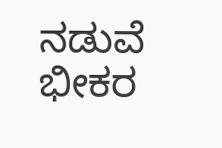ನಡುವೆ ಭೀಕರ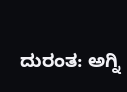ದುರಂತ: ಅಗ್ನಿ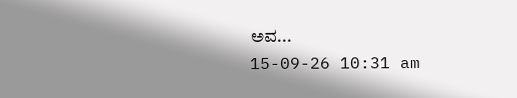ಅವ...
15-09-26 10:31 am